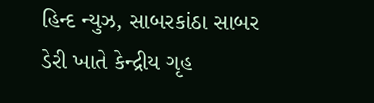હિન્દ ન્યુઝ, સાબરકાંઠા સાબર ડેરી ખાતે કેન્દ્રીય ગૃહ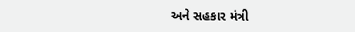અને સહકાર મંત્રી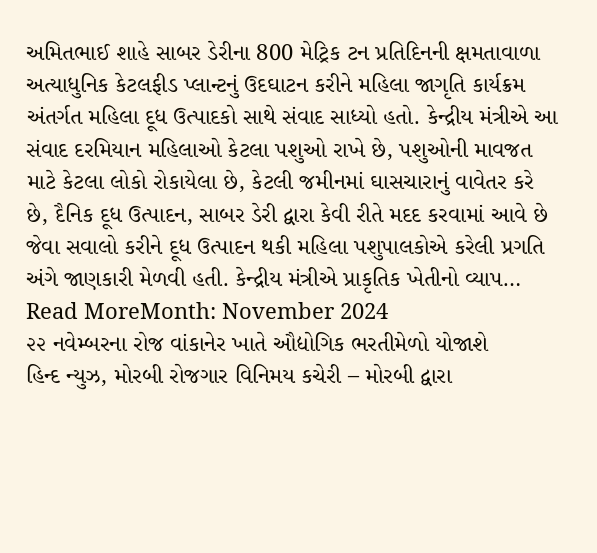અમિતભાઈ શાહે સાબર ડેરીના 800 મેટ્રિક ટન પ્રતિદિનની ક્ષમતાવાળા અત્યાધુનિક કેટલફીડ પ્લાન્ટનું ઉદઘાટન કરીને મહિલા જાગૃતિ કાર્યક્રમ અંતર્ગત મહિલા દૂધ ઉત્પાદકો સાથે સંવાદ સાધ્યો હતો. કેન્દ્રીય મંત્રીએ આ સંવાદ દરમિયાન મહિલાઓ કેટલા પશુઓ રાખે છે, પશુઓની માવજત માટે કેટલા લોકો રોકાયેલા છે, કેટલી જમીનમાં ઘાસચારાનું વાવેતર કરે છે, દૈનિક દૂધ ઉત્પાદન, સાબર ડેરી દ્વારા કેવી રીતે મદદ કરવામાં આવે છે જેવા સવાલો કરીને દૂધ ઉત્પાદન થકી મહિલા પશુપાલકોએ કરેલી પ્રગતિ અંગે જાણકારી મેળવી હતી. કેન્દ્રીય મંત્રીએ પ્રાકૃતિક ખેતીનો વ્યાપ…
Read MoreMonth: November 2024
૨૨ નવેમ્બરના રોજ વાંકાનેર ખાતે ઔદ્યોગિક ભરતીમેળો યોજાશે
હિન્દ ન્યુઝ, મોરબી રોજગાર વિનિમય કચેરી – મોરબી દ્વારા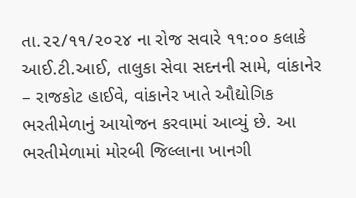તા.૨૨/૧૧/૨૦૨૪ ના રોજ સવારે ૧૧:૦૦ કલાકે આઈ.ટી.આઈ, તાલુકા સેવા સદનની સામે, વાંકાનેર – રાજકોટ હાઈવે, વાંકાનેર ખાતે ઔદ્યોગિક ભરતીમેળાનું આયોજન કરવામાં આવ્યું છે. આ ભરતીમેળામાં મોરબી જિલ્લાના ખાનગી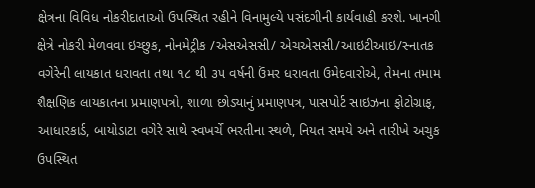ક્ષેત્રના વિવિધ નોકરીદાતાઓ ઉપસ્થિત રહીને વિનામુલ્યે પસંદગીની કાર્યવાહી કરશે. ખાનગી ક્ષેત્રે નોકરી મેળવવા ઇચ્છુક, નોનમેટ્રીક /એસએસસી/ એચએસસી/આઇટીઆઇ/સ્નાતક વગેરેની લાયકાત ધરાવતા તથા ૧૮ થી ૩૫ વર્ષની ઉંમર ધરાવતા ઉમેદવારોએ, તેમના તમામ શૈક્ષણિક લાયકાતના પ્રમાણપત્રો, શાળા છોડ્યાનું પ્રમાણપત્ર, પાસપોર્ટ સાઇઝના ફોટોગ્રાફ, આધારકાર્ડ, બાયોડાટા વગેરે સાથે સ્વખર્ચે ભરતીના સ્થળે, નિયત સમયે અને તારીખે અચુક ઉપસ્થિત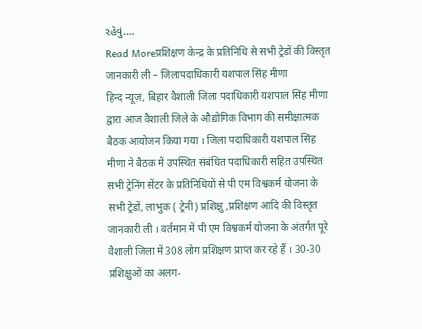રહેવું.…
Read Moreप्रशिक्षण केन्द्र के प्रतिनिधि से सभी ट्रेडों की विस्तृत जानकारी ली – जिलापदाधिकारी यशपाल सिंह मीणा
हिन्द न्यूज़, बिहार वैशाली जिला पदाधिकारी यशपाल सिंह मीणा द्वारा आज वैशाली जिले के औद्योगिक विभाग की समीक्षात्मक बैठक आयोजन किया गया । जिला पदाधिकारी यशपाल सिंह मीणा ने बैठक में उपस्थित संबंधित पदाधिकारी सहित उपस्थित सभी ट्रेनिंग सेंटर के प्रतिनिधियों से पी एम विश्वकर्म योजना के सभी ट्रेडों, लाभुक ( ट्रेनी) प्रशिक्षु ,प्रशिक्षण आदि की विस्तृत जानकारी ली । वर्तमान में पी एम विश्वकर्म योजना के अंतर्गत पूरे वैशाली जिला में 308 लोग प्रशिक्षण प्राप्त कर रहे हैं । 30-30 प्रशिक्षुओं का अलग-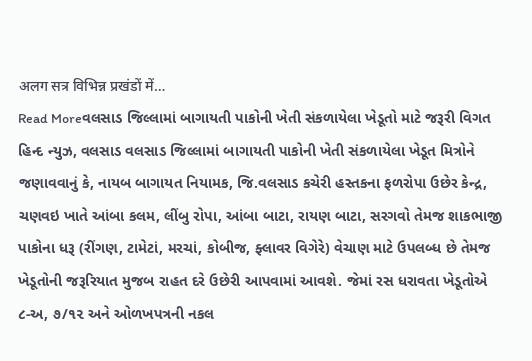अलग सत्र विभिन्न प्रखंडों में…
Read Moreવલસાડ જિલ્લામાં બાગાયતી પાકોની ખેતી સંકળાયેલા ખેડૂતો માટે જરૂરી વિગત
હિન્દ ન્યુઝ, વલસાડ વલસાડ જિલ્લામાં બાગાયતી પાકોની ખેતી સંકળાયેલા ખેડૂત મિત્રોને જણાવવાનું કે, નાયબ બાગાયત નિયામક, જિ.વલસાડ કચેરી હસ્તકના ફળરોપા ઉછેર કેન્દ્ર, ચણવઇ ખાતે આંબા કલમ, લીંબુ રોપા, આંબા બાટા, રાયણ બાટા, સરગવો તેમજ શાકભાજી પાકોના ધરૂ (રીંગણ, ટામેટાં, મરચાં, કોબીજ, ફ્લાવર વિગેરે) વેચાણ માટે ઉપલબ્ધ છે તેમજ ખેડૂતોની જરૂરિયાત મુજબ રાહત દરે ઉછેરી આપવામાં આવશે. જેમાં રસ ધરાવતા ખેડૂતોએ ૮-અ, ૭/૧૨ અને ઓળખપત્રની નકલ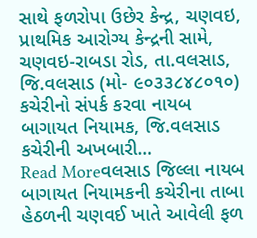સાથે ફળરોપા ઉછેર કેન્દ્ર, ચણવઇ, પ્રાથમિક આરોગ્ય કેન્દ્રની સામે, ચણવઇ-રાબડા રોડ, તા.વલસાડ, જિ.વલસાડ (મો- ૯૦૩૩૮૪૮૦૧૦) કચેરીનો સંપર્ક કરવા નાયબ બાગાયત નિયામક, જિ.વલસાડ કચેરીની અખબારી…
Read Moreવલસાડ જિલ્લા નાયબ બાગાયત નિયામકની કચેરીના તાબા હેઠળની ચણવઈ ખાતે આવેલી ફળ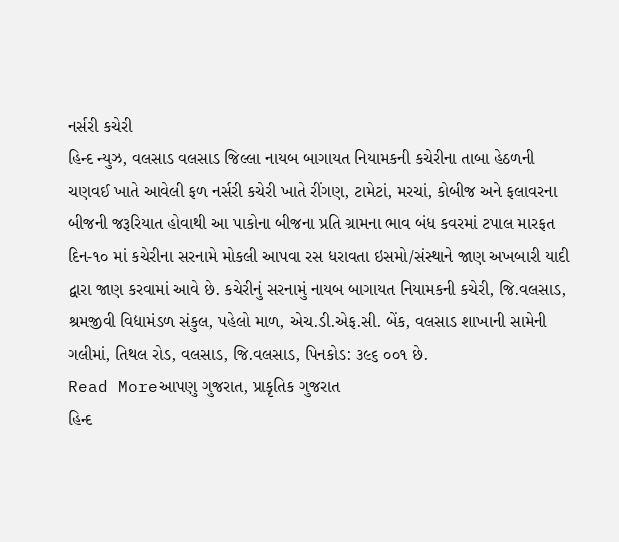નર્સરી કચેરી
હિન્દ ન્યુઝ, વલસાડ વલસાડ જિલ્લા નાયબ બાગાયત નિયામકની કચેરીના તાબા હેઠળની ચણવઈ ખાતે આવેલી ફળ નર્સરી કચેરી ખાતે રીંગણ, ટામેટાં, મરચાં, કોબીજ અને ફલાવરના બીજની જરૂરિયાત હોવાથી આ પાકોના બીજના પ્રતિ ગ્રામના ભાવ બંધ કવરમાં ટપાલ મારફત દિન-૧૦ માં કચેરીના સરનામે મોકલી આપવા રસ ધરાવતા ઇસમો/સંસ્થાને જાણ અખબારી યાદી દ્વારા જાણ કરવામાં આવે છે. કચેરીનું સરનામું નાયબ બાગાયત નિયામકની કચેરી, જિ.વલસાડ, શ્રમજીવી વિદ્યામંડળ સંકુલ, પહેલો માળ, એચ.ડી.એફ.સી. બેંક, વલસાડ શાખાની સામેની ગલીમાં, તિથલ રોડ, વલસાડ, જિ.વલસાડ, પિનકોડ: ૩૯૬ ૦૦૧ છે.
Read Moreઆપણુ ગુજરાત, પ્રાકૃતિક ગુજરાત
હિન્દ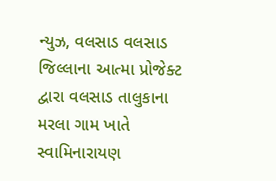ન્યુઝ, વલસાડ વલસાડ જિલ્લાના આત્મા પ્રોજેક્ટ દ્વારા વલસાડ તાલુકાના મરલા ગામ ખાતે સ્વામિનારાયણ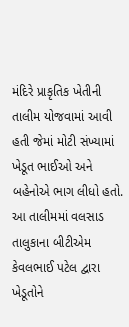મંદિરે પ્રાકૃતિક ખેતીની તાલીમ યોજવામાં આવી હતી જેમાં મોટી સંખ્યામાં ખેડૂત ભાઈઓ અને બહેનોએ ભાગ લીધો હતો. આ તાલીમમાં વલસાડ તાલુકાના બીટીએમ કેવલભાઈ પટેલ દ્વારા ખેડૂતોને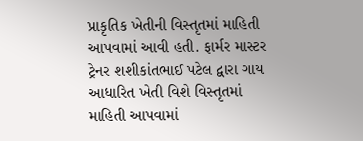પ્રાકૃતિક ખેતીની વિસ્તૃતમાં માહિતી આપવામાં આવી હતી. ફાર્મર માસ્ટર ટ્રેનર શશીકાંતભાઈ પટેલ દ્વારા ગાય આધારિત ખેતી વિશે વિસ્તૃતમાં માહિતી આપવામાં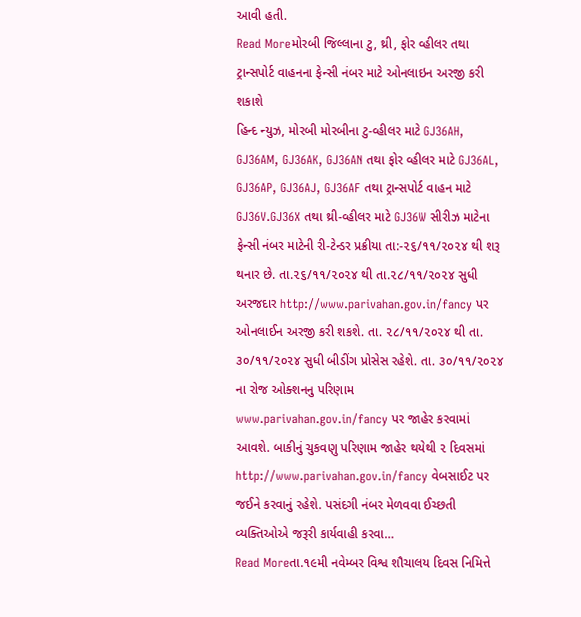આવી હતી.
Read Moreમોરબી જિલ્લાના ટુ, થ્રી, ફોર વ્હીલર તથા ટ્રાન્સપોર્ટ વાહનના ફેન્સી નંબર માટે ઓનલાઇન અરજી કરી શકાશે
હિન્દ ન્યુઝ, મોરબી મોરબીના ટુ-વ્હીલર માટે GJ36AH, GJ36AM, GJ36AK, GJ36AN તથા ફોર વ્હીલર માટે GJ36AL, GJ36AP, GJ36AJ, GJ36AF તથા ટ્રાન્સપોર્ટ વાહન માટે GJ36V.GJ36X તથા થ્રી-વ્હીલર માટે GJ36W સીરીઝ માટેના ફેન્સી નંબર માટેની રી-ટેન્ડર પ્રક્રીયા તા:-૨૬/૧૧/૨૦૨૪ થી શરૂ થનાર છે. તા.૨૬/૧૧/૨૦૨૪ થી તા.૨૮/૧૧/૨૦૨૪ સુધી અરજદાર http://www.parivahan.gov.in/fancy પર ઓનલાઈન અરજી કરી શકશે. તા. ૨૮/૧૧/૨૦૨૪ થી તા. ૩૦/૧૧/૨૦૨૪ સુધી બીડીંગ પ્રોસેસ રહેશે. તા. ૩૦/૧૧/૨૦૨૪ ના રોજ ઓક્શનનુ પરિણામ www.parivahan.gov.in/fancy પર જાહેર કરવામાં આવશે. બાકીનું ચુકવણુ પરિણામ જાહેર થયેથી ૨ દિવસમાં http://www.parivahan.gov.in/fancy વેબસાઈટ પર જઈને કરવાનું રહેશે. પસંદગી નંબર મેળવવા ઈચ્છતી વ્યક્તિઓએ જરૂરી કાર્યવાહી કરવા…
Read Moreતા.૧૯મી નવેમ્બર વિશ્વ શૌચાલય દિવસ નિમિત્તે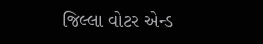જિલ્લા વોટર એન્ડ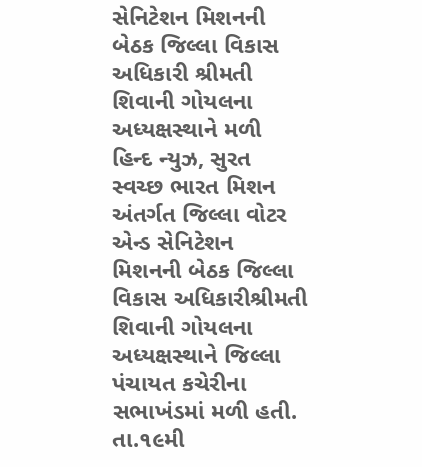સેનિટેશન મિશનની બેઠક જિલ્લા વિકાસ અધિકારી શ્રીમતી શિવાની ગોયલના અધ્યક્ષસ્થાને મળી
હિન્દ ન્યુઝ, સુરત સ્વચ્છ ભારત મિશન અંતર્ગત જિલ્લા વોટર એન્ડ સેનિટેશન મિશનની બેઠક જિલ્લા વિકાસ અધિકારીશ્રીમતી શિવાની ગોયલના અધ્યક્ષસ્થાને જિલ્લા પંચાયત કચેરીના સભાખંડમાં મળી હતી. તા.૧૯મી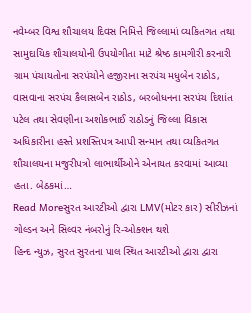નવેમ્બર વિશ્વ શૌચાલય દિવસ નિમિત્તે જિલ્લામાં વ્યકિતગત તથા સામુદાયિક શૌચાલયોની ઉપયોગીતા માટે શ્રેષ્ઠ કામગીરી કરનારી ગ્રામ પંચાયતોના સરપંચોને હજીરાના સરપંચ મધુબેન રાઠોડ, વાસવાના સરપંચ કૈલાસબેન રાઠોડ, બરબોધનના સરપંચ દિશાંત પટેલ તથા સેવણીના અશોકભાઈ રાઠોડનું જિલ્લા વિકાસ અધિકારીના હસ્તે પ્રશસ્તિપત્ર આપી સન્માન તથા વ્યકિતગત શૌચાલયના મજુરીપત્રો લાભાર્થીઓને એનાયત કરવામાં આવ્યા હતા. બેઠકમાં…
Read Moreસુરત આરટીઓ દ્વારા LMV(મોટર કાર) સીરીઝનાં ગોલ્ડન અને સિલ્વર નંબરોનું રિ-ઓક્શન થશે
હિન્દ ન્યુઝ, સુરત સુરતના પાલ સ્થિત આરટીઓ દ્વારા દ્વારા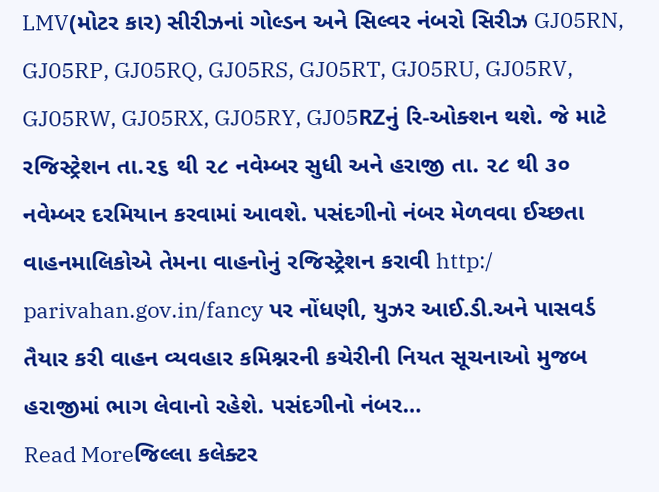LMV(મોટર કાર) સીરીઝનાં ગોલ્ડન અને સિલ્વર નંબરો સિરીઝ GJ05RN, GJ05RP, GJ05RQ, GJ05RS, GJ05RT, GJ05RU, GJ05RV, GJ05RW, GJ05RX, GJ05RY, GJ05RZનું રિ-ઓક્શન થશે. જે માટે રજિસ્ટ્રેશન તા.૨૬ થી ૨૮ નવેમ્બર સુધી અને હરાજી તા. ૨૮ થી ૩૦ નવેમ્બર દરમિયાન કરવામાં આવશે. પસંદગીનો નંબર મેળવવા ઈચ્છતા વાહનમાલિકોએ તેમના વાહનોનું રજિસ્ટ્રેશન કરાવી http:/ parivahan.gov.in/fancy પર નોંધણી, યુઝર આઈ.ડી.અને પાસવર્ડ તૈયાર કરી વાહન વ્યવહાર કમિશ્નરની કચેરીની નિયત સૂચનાઓ મુજબ હરાજીમાં ભાગ લેવાનો રહેશે. પસંદગીનો નંબર…
Read Moreજિલ્લા કલેક્ટર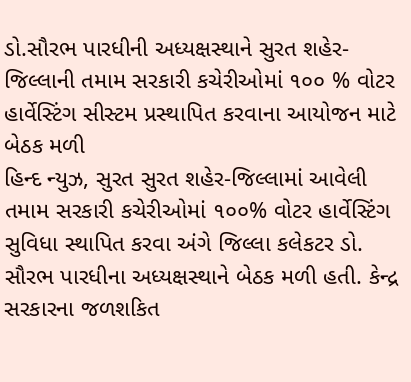ડો.સૌરભ પારધીની અધ્યક્ષસ્થાને સુરત શહેર-જિલ્લાની તમામ સરકારી કચેરીઓમાં ૧૦૦ % વોટર હાર્વેસ્ટિંગ સીસ્ટમ પ્રસ્થાપિત કરવાના આયોજન માટે બેઠક મળી
હિન્દ ન્યુઝ, સુરત સુરત શહેર-જિલ્લામાં આવેલી તમામ સરકારી કચેરીઓમાં ૧૦૦% વોટર હાર્વેસ્ટિંગ સુવિધા સ્થાપિત કરવા અંગે જિલ્લા કલેકટર ડો. સૌરભ પારધીના અધ્યક્ષસ્થાને બેઠક મળી હતી. કેન્દ્ર સરકારના જળશકિત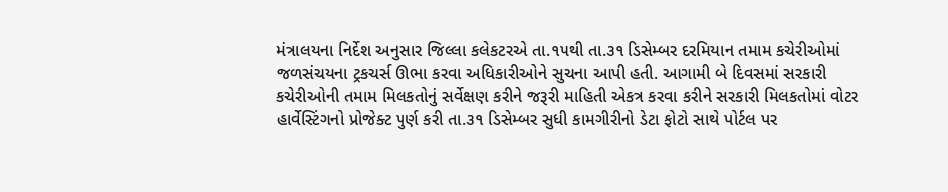મંત્રાલયના નિર્દેશ અનુસાર જિલ્લા કલેકટરએ તા.૧૫થી તા.૩૧ ડિસેમ્બર દરમિયાન તમામ કચેરીઓમાં જળસંચયના ટ્રકચર્સ ઊભા કરવા અધિકારીઓને સુચના આપી હતી. આગામી બે દિવસમાં સરકારી કચેરીઓની તમામ મિલકતોનું સર્વેક્ષણ કરીને જરૂરી માહિતી એકત્ર કરવા કરીને સરકારી મિલકતોમાં વોટર હાર્વેસ્ટિંગનો પ્રોજેક્ટ પુર્ણ કરી તા.૩૧ ડિસેમ્બર સુધી કામગીરીનો ડેટા ફોટો સાથે પોર્ટલ પર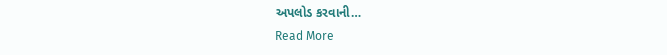અપલોડ કરવાની…
Read More